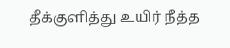தீக்குளித்து உயிர் நீத்த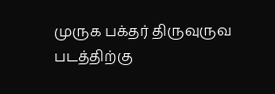முருக பக்தர் திருவுருவ படத்திற்கு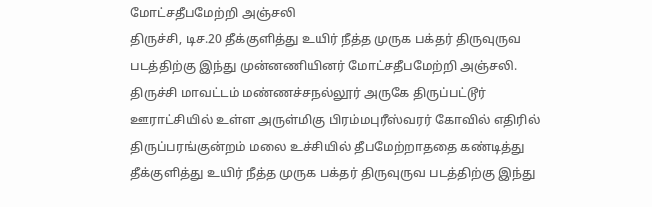மோட்சதீபமேற்றி அஞ்சலி
திருச்சி, டிச.20 தீக்குளித்து உயிர் நீத்த முருக பக்தர் திருவுருவ படத்திற்கு இந்து முன்னணியினர் மோட்சதீபமேற்றி அஞ்சலி.
திருச்சி மாவட்டம் மண்ணச்சநல்லூர் அருகே திருப்பட்டூர் ஊராட்சியில் உள்ள அருள்மிகு பிரம்மபுரீஸ்வரர் கோவில் எதிரில் திருப்பரங்குன்றம் மலை உச்சியில் தீபமேற்றாததை கண்டித்து தீக்குளித்து உயிர் நீத்த முருக பக்தர் திருவுருவ படத்திற்கு இந்து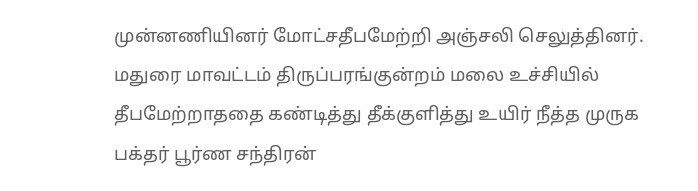முன்னணியினர் மோட்சதீபமேற்றி அஞ்சலி செலுத்தினர்.
மதுரை மாவட்டம் திருப்பரங்குன்றம் மலை உச்சியில் தீபமேற்றாததை கண்டித்து தீக்குளித்து உயிர் நீத்த முருக பக்தர் பூர்ண சந்திரன்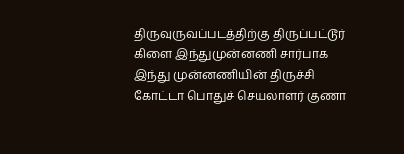திருவுருவப்படத்திற்கு திருப்பட்டூர் கிளை இந்துமுன்னணி சார்பாக இந்து முன்னணியின் திருச்சி கோட்டா பொதுச் செயலாளர் குணா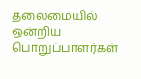தலைமையில் ஒன்றிய பொறுப்பாளர்கள்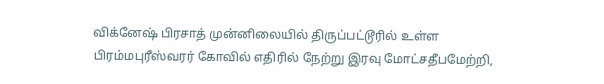விக்னேஷ் பிரசாத் முன்னிலையில் திருப்பட்டூரில் உள்ள பிரம்மபுரீஸ்வரர் கோவில் எதிரில் நேற்று இரவு மோட்சதீபமேற்றி,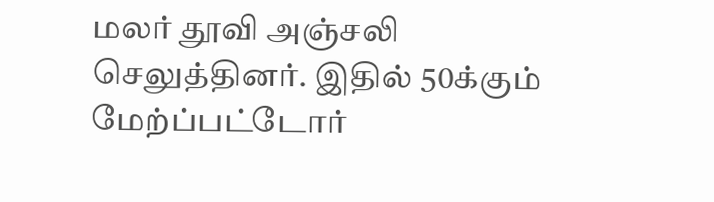மலர் தூவி அஞ்சலி செலுத்தினர். இதில் 50க்கும் மேற்ப்பட்டோர்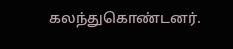கலந்துகொண்டனர்.